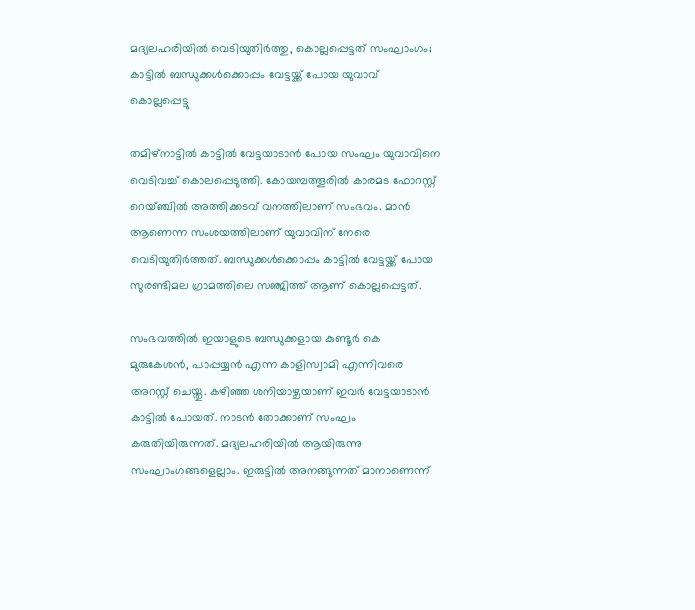മദ്യലഹരിയില്‍ വെടിയുതിര്‍ത്തു, കൊല്ലപ്പെട്ടത് സംഘാംഗം; കാട്ടില്‍ ബന്ധുക്കള്‍ക്കൊപ്പം വേട്ടയ്ക്ക് പോയ യുവാവ് കൊല്ലപ്പെട്ടു

തമിഴ്‌നാട്ടില്‍ കാട്ടില്‍ വേട്ടയാടാന്‍ പോയ സംഘം യുവാവിനെ വെടിവച്ച് കൊലപ്പെടുത്തി. കോയമ്പത്തൂരില്‍ കാരമട ഫോറസ്റ്റ് റെയ്ഞ്ചില്‍ അത്തിക്കടവ് വനത്തിലാണ് സംഭവം. മാന്‍ ആണെന്ന സംശയത്തിലാണ് യുവാവിന് നേരെ വെടിയുതിര്‍ത്തത്. ബന്ധുക്കള്‍ക്കൊപ്പം കാട്ടില്‍ വേട്ടയ്ക്ക് പോയ സുരണ്ടിമല ഗ്രാമത്തിലെ സഞ്ജിത്ത് ആണ് കൊല്ലപ്പെട്ടത്.

സംഭവത്തില്‍ ഇയാളുടെ ബന്ധുക്കളായ കുണ്ടൂര്‍ കെ മുരുകേശന്‍, പാപ്പയ്യന്‍ എന്ന കാളിസ്വാമി എന്നിവരെ അറസ്റ്റ് ചെയ്തു. കഴിഞ്ഞ ശനിയാഴ്ചയാണ് ഇവര്‍ വേട്ടയാടാന്‍ കാട്ടില്‍ പോയത്. നാടന്‍ തോക്കാണ് സംഘം കരുതിയിരുന്നത്. മദ്യലഹരിയില്‍ ആയിരുന്നു സംഘാംഗങ്ങളെല്ലാം. ഇരുട്ടില്‍ അനങ്ങുന്നത് മാനാണെന്ന്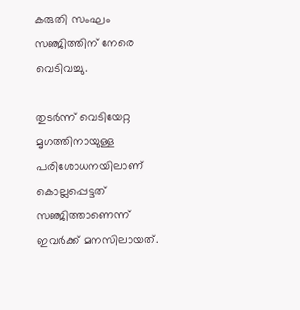കരുതി സംഘം സഞ്ജിത്തിന് നേരെ വെടിവച്ചു.

തുടര്‍ന്ന് വെടിയേറ്റ മൃഗത്തിനായുള്ള പരിശോധനയിലാണ് കൊല്ലപ്പെട്ടത് സഞ്ജിത്താണെന്ന് ഇവര്‍ക്ക് മനസിലായത്.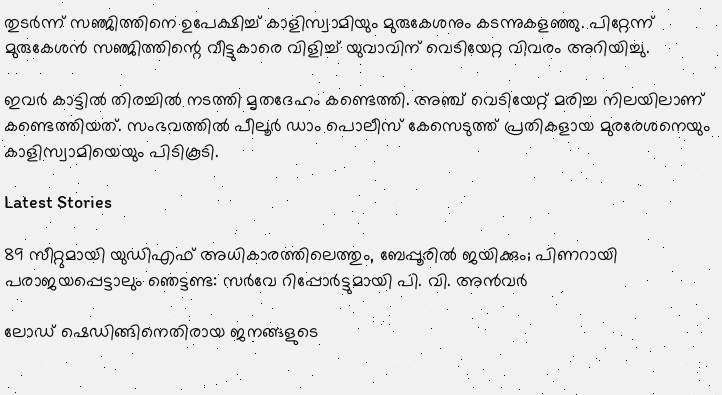തുടര്‍ന്ന് സഞ്ജിത്തിനെ ഉപേക്ഷിച്ച് കാളിസ്വാമിയും മുരുകേശനും കടന്നുകളഞ്ഞു. പിറ്റേന്ന് മുരുകേശന്‍ സഞ്ജിത്തിന്റെ വീട്ടുകാരെ വിളിച്ച് യുവാവിന് വെടിയേറ്റ വിവരം അറിയിച്ചു.

ഇവര്‍ കാട്ടില്‍ തിരച്ചില്‍ നടത്തി മൃതദേഹം കണ്ടെത്തി. അഞ്ച് വെടിയേറ്റ് മരിച്ച നിലയിലാണ് കണ്ടെത്തിയത്. സംഭവത്തില്‍ പീലൂര്‍ ഡാം പൊലീസ് കേസെടുത്ത് പ്രതികളായ മുരരേശനെയും കാളിസ്വാമിയെയും പിടികൂടി.

Latest Stories

89 സീറ്റുമായി യുഡിഎഫ് അധികാരത്തിലെത്തും, ബേപ്പൂരിൽ ജയിക്കും; പിണറായി പരാജയപ്പെട്ടാലും ഞെട്ടണ്ട: സർവേ റിപ്പോർട്ടുമായി പി. വി. അൻവർ

ലോഡ് ഷെഡിങ്ങിനെതിരായ ജനങ്ങളുടെ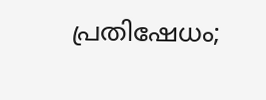പ്രതിഷേധം;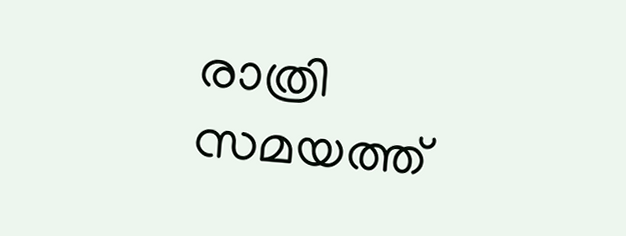രാത്രി സമയത്ത്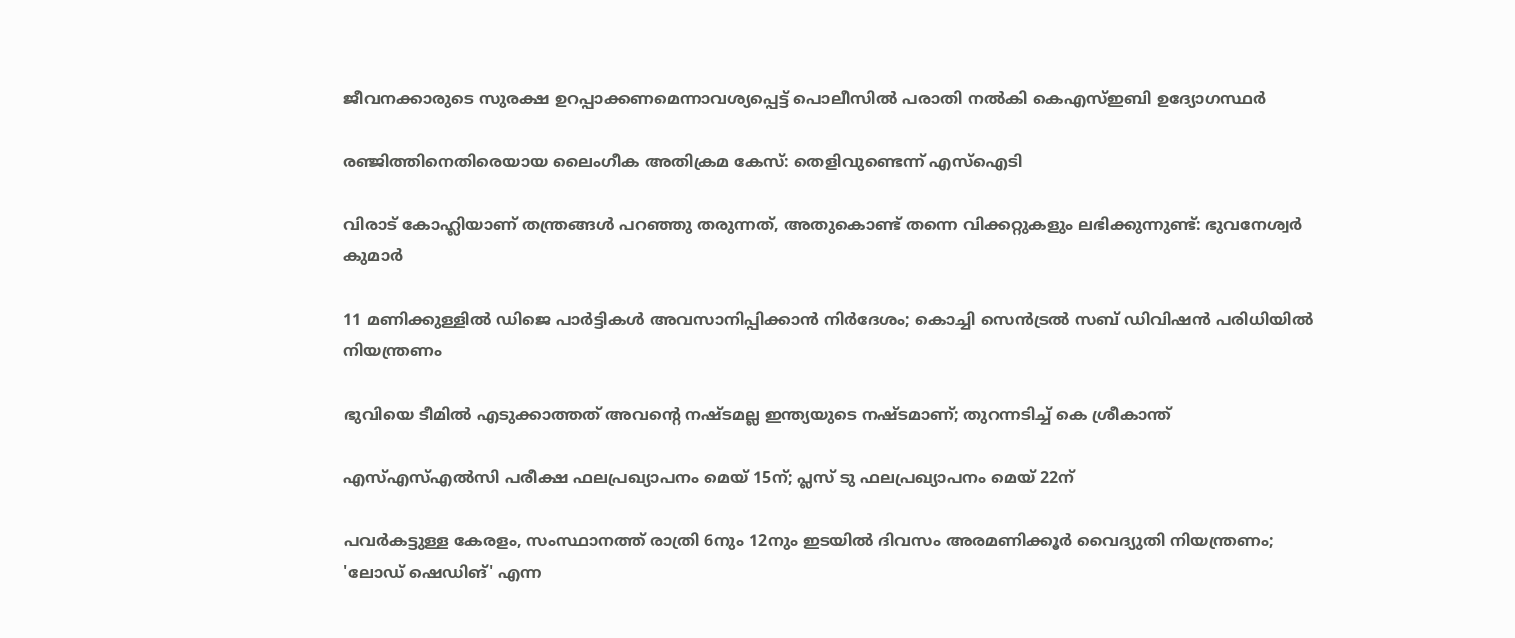ജീവനക്കാരുടെ സുരക്ഷ ഉറപ്പാക്കണമെന്നാവശ്യപ്പെട്ട് പൊലീസിൽ പരാതി നൽകി കെഎസ്ഇബി ഉദ്യോഗസ്ഥർ

രഞ്ജിത്തിനെതിരെയായ ലൈംഗീക അതിക്രമ കേസ്: തെളിവുണ്ടെന്ന് എസ്‌ഐടി

വിരാട് കോഹ്ലിയാണ് തന്ത്രങ്ങൾ പറഞ്ഞു തരുന്നത്, അതുകൊണ്ട് തന്നെ വിക്കറ്റുകളും ലഭിക്കുന്നുണ്ട്: ഭുവനേശ്വർ കുമാർ

11 മണിക്കുള്ളിൽ ഡിജെ പാർട്ടികൾ അവസാനിപ്പിക്കാൻ നിർദേശം; കൊച്ചി സെന്‍ട്രല്‍ സബ് ഡിവിഷന്‍ പരിധിയില്‍ നിയന്ത്രണം

ഭുവിയെ ടീമിൽ എടുക്കാത്തത് അവന്റെ നഷ്ടമല്ല ഇന്ത്യയുടെ നഷ്ടമാണ്; തുറന്നടിച്ച് കെ ശ്രീകാന്ത്

എസ്എസ്എല്‍സി പരീക്ഷ ഫലപ്രഖ്യാപനം മെയ് 15ന്; പ്ലസ് ടു ഫലപ്രഖ്യാപനം മെയ് 22ന്

പവര്‍കട്ടുള്ള കേരളം, സംസ്ഥാനത്ത് രാത്രി 6നും 12നും ഇടയില്‍ ദിവസം അരമണിക്കൂര്‍ വൈദ്യുതി നിയന്ത്രണം; 'ലോഡ് ഷെഡിങ്' എന്ന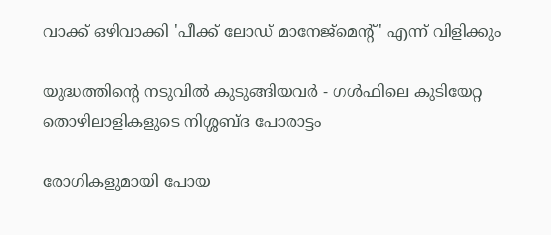വാക്ക് ഒഴിവാക്കി 'പീക്ക് ലോഡ് മാനേജ്‌മെന്റ്' എന്ന് വിളിക്കും

യുദ്ധത്തിന്റെ നടുവിൽ കുടുങ്ങിയവർ - ഗൾഫിലെ കുടിയേറ്റ തൊഴിലാളികളുടെ നിശ്ശബ്ദ പോരാട്ടം

രോഗികളുമായി പോയ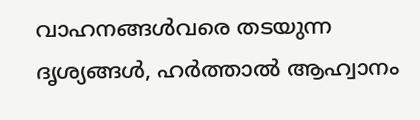വാഹനങ്ങള്‍വരെ തടയുന്ന ദൃശ്യങ്ങള്‍, ഹര്‍ത്താല്‍ ആഹ്വാനം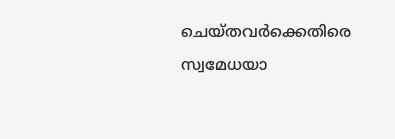ചെയ്തവര്‍ക്കെതിരെ സ്വമേധയാ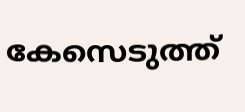കേസെടുത്ത്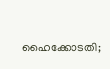ഹൈക്കോടതി;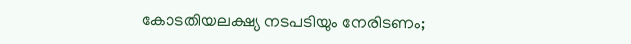കോടതിയലക്ഷ്യ നടപടിയും നേരിടണം;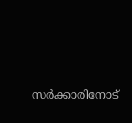സര്‍ക്കാരിനോട്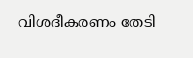വിശദീകരണം തേടി